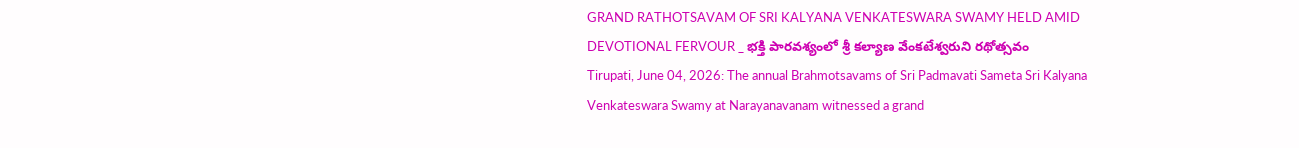GRAND RATHOTSAVAM OF SRI KALYANA VENKATESWARA SWAMY HELD AMID DEVOTIONAL FERVOUR _ భక్తి పారవశ్యంలో శ్రీ కల్యాణ వేంకటేశ్వరుని రథోత్సవం
Tirupati, June 04, 2026: The annual Brahmotsavams of Sri Padmavati Sameta Sri Kalyana Venkateswara Swamy at Narayanavanam witnessed a grand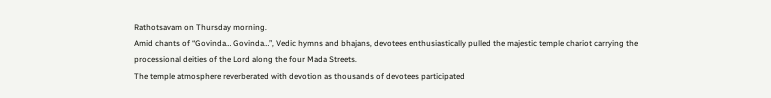Rathotsavam on Thursday morning.
Amid chants of “Govinda… Govinda…”, Vedic hymns and bhajans, devotees enthusiastically pulled the majestic temple chariot carrying the processional deities of the Lord along the four Mada Streets.
The temple atmosphere reverberated with devotion as thousands of devotees participated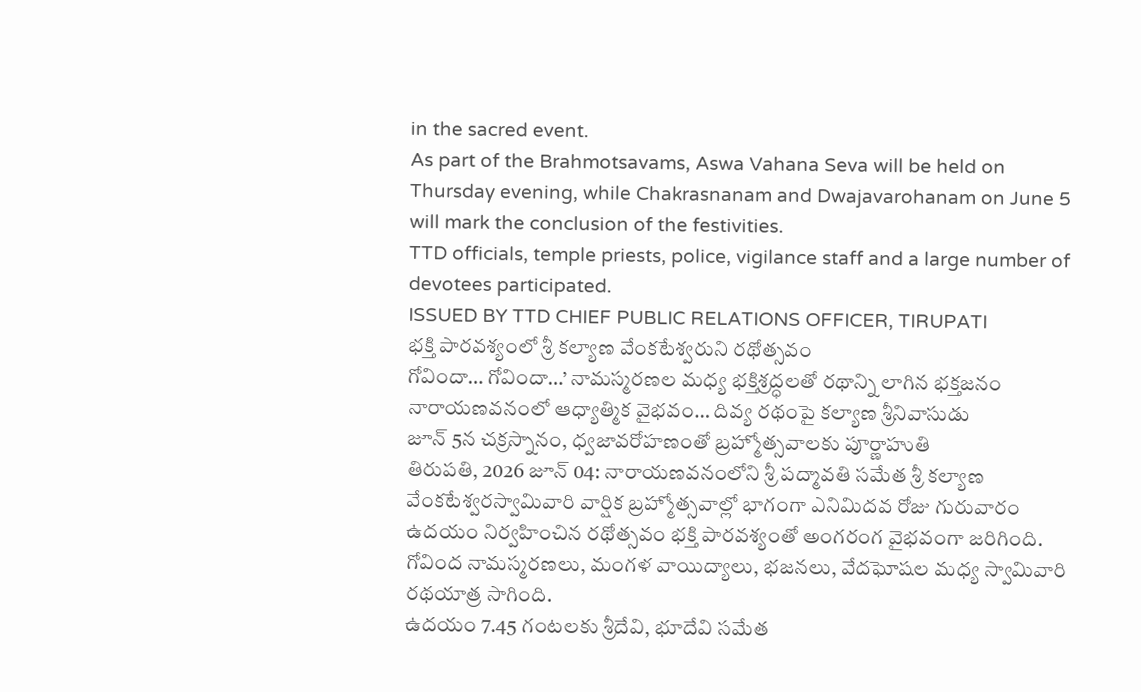in the sacred event.
As part of the Brahmotsavams, Aswa Vahana Seva will be held on Thursday evening, while Chakrasnanam and Dwajavarohanam on June 5 will mark the conclusion of the festivities.
TTD officials, temple priests, police, vigilance staff and a large number of devotees participated.
ISSUED BY TTD CHIEF PUBLIC RELATIONS OFFICER, TIRUPATI
భక్తి పారవశ్యంలో శ్రీ కల్యాణ వేంకటేశ్వరుని రథోత్సవం
గోవిందా… గోవిందా…’ నామస్మరణల మధ్య భక్తిశ్రద్ధలతో రథాన్ని లాగిన భక్తజనం
నారాయణవనంలో ఆధ్యాత్మిక వైభవం… దివ్య రథంపై కల్యాణ శ్రీనివాసుడు
జూన్ 5న చక్రస్నానం, ధ్వజావరోహణంతో బ్రహ్మోత్సవాలకు పూర్ణాహుతి
తిరుపతి, 2026 జూన్ 04: నారాయణవనంలోని శ్రీ పద్మావతి సమేత శ్రీ కల్యాణ వేంకటేశ్వరస్వామివారి వార్షిక బ్రహ్మోత్సవాల్లో భాగంగా ఎనిమిదవ రోజు గురువారం ఉదయం నిర్వహించిన రథోత్సవం భక్తి పారవశ్యంతో అంగరంగ వైభవంగా జరిగింది. గోవింద నామస్మరణలు, మంగళ వాయిద్యాలు, భజనలు, వేదఘోషల మధ్య స్వామివారి రథయాత్ర సాగింది.
ఉదయం 7.45 గంటలకు శ్రీదేవి, భూదేవి సమేత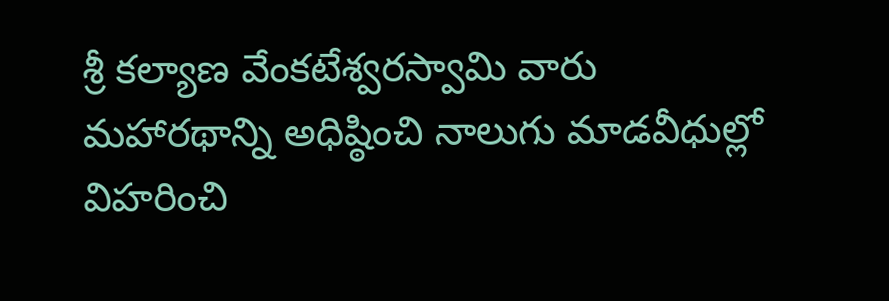శ్రీ కల్యాణ వేంకటేశ్వరస్వామి వారు మహారథాన్ని అధిష్ఠించి నాలుగు మాడవీధుల్లో విహరించి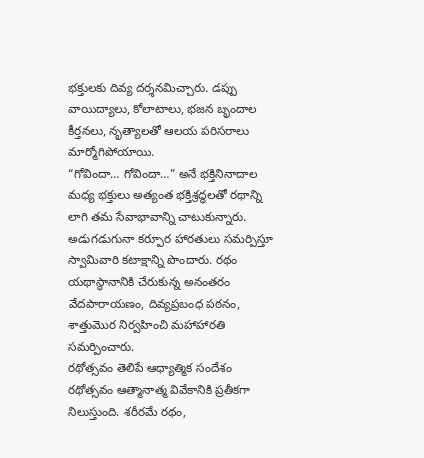భక్తులకు దివ్య దర్శనమిచ్చారు. డప్పు వాయిద్యాలు, కోలాటాలు, భజన బృందాల కీర్తనలు, నృత్యాలతో ఆలయ పరిసరాలు మార్మోగిపోయాయి.
“గోవిందా… గోవిందా…” అనే భక్తినినాదాల మధ్య భక్తులు అత్యంత భక్తిశ్రద్ధలతో రథాన్ని లాగి తమ సేవాభావాన్ని చాటుకున్నారు. అడుగడుగునా కర్పూర హారతులు సమర్పిస్తూ స్వామివారి కటాక్షాన్ని పొందారు. రథం యథాస్థానానికి చేరుకున్న అనంతరం వేదపారాయణం, దివ్యప్రబంధ పఠనం, శాత్తుమొర నిర్వహించి మహాహారతి సమర్పించారు.
రథోత్సవం తెలిపే ఆధ్యాత్మిక సందేశం
రథోత్సవం ఆత్మానాత్మ వివేకానికి ప్రతీకగా నిలుస్తుంది. శరీరమే రథం,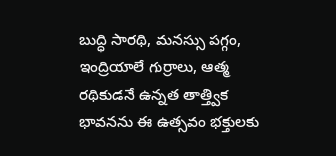బుద్ధి సారథి, మనస్సు పగ్గం, ఇంద్రియాలే గుర్రాలు, ఆత్మ రథికుడనే ఉన్నత తాత్త్విక భావనను ఈ ఉత్సవం భక్తులకు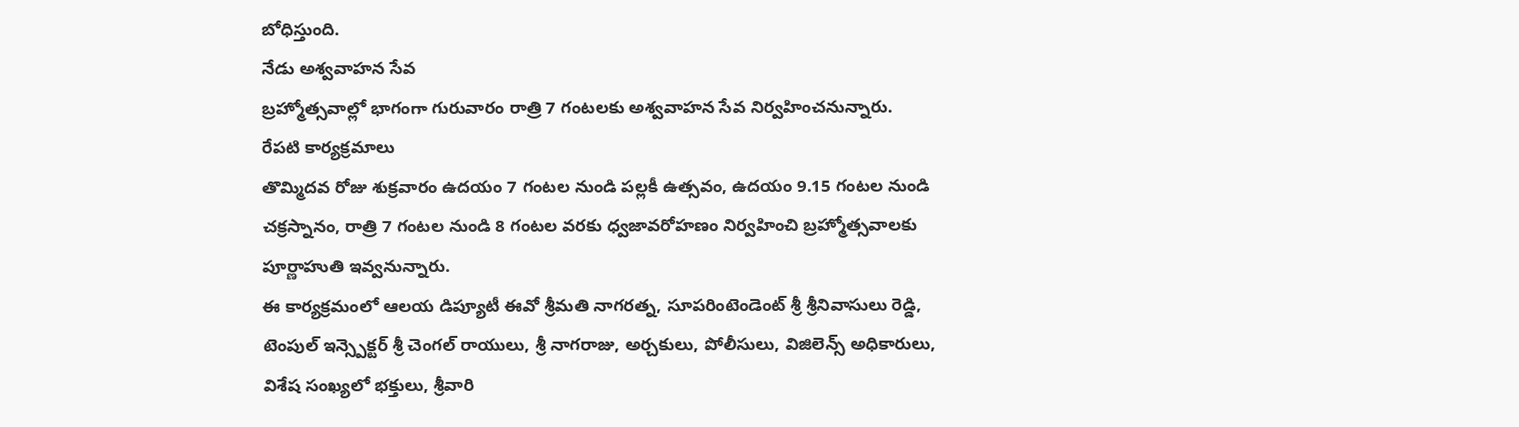బోధిస్తుంది.
నేడు అశ్వవాహన సేవ
బ్రహ్మోత్సవాల్లో భాగంగా గురువారం రాత్రి 7 గంటలకు అశ్వవాహన సేవ నిర్వహించనున్నారు.
రేపటి కార్యక్రమాలు
తొమ్మిదవ రోజు శుక్రవారం ఉదయం 7 గంటల నుండి పల్లకీ ఉత్సవం, ఉదయం 9.15 గంటల నుండి చక్రస్నానం, రాత్రి 7 గంటల నుండి 8 గంటల వరకు ధ్వజావరోహణం నిర్వహించి బ్రహ్మోత్సవాలకు పూర్ణాహుతి ఇవ్వనున్నారు.
ఈ కార్యక్రమంలో ఆలయ డిప్యూటీ ఈవో శ్రీమతి నాగరత్న, సూపరింటెండెంట్ శ్రీ శ్రీనివాసులు రెడ్డి, టెంపుల్ ఇన్స్పెక్టర్ శ్రీ చెంగల్ రాయులు, శ్రీ నాగరాజు, అర్చకులు, పోలీసులు, విజిలెన్స్ అధికారులు, విశేష సంఖ్యలో భక్తులు, శ్రీవారి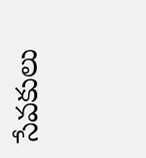సేవకులు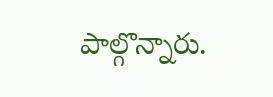పాల్గొన్నారు.